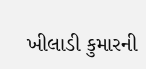ખીલાડી કુમારની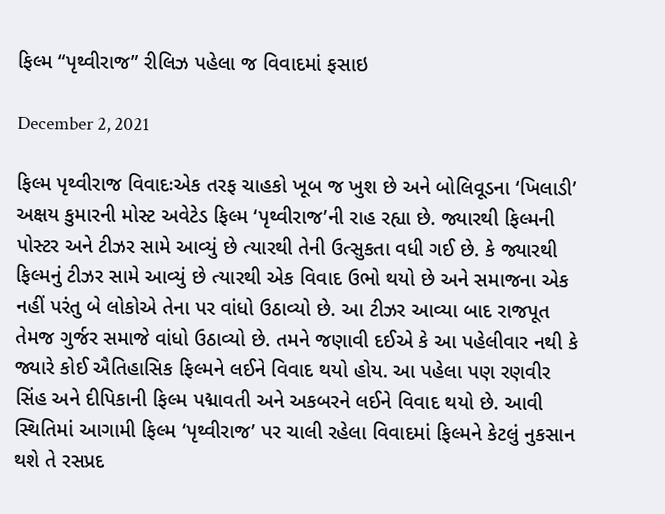ફિલ્મ “પૃથ્વીરાજ” રીલિઝ પહેલા જ વિવાદમાં ફસાઇ

December 2, 2021

ફિલ્મ પૃથ્વીરાજ વિવાદઃએક તરફ ચાહકો ખૂબ જ ખુશ છે અને બોલિવૂડના ‘ખિલાડી’ અક્ષય કુમારની મોસ્ટ અવેટેડ ફિલ્મ ‘પૃથ્વીરાજ’ની રાહ રહ્યા છે. જ્યારથી ફિલ્મની પોસ્ટર અને ટીઝર સામે આવ્યું છે ત્યારથી તેની ઉત્સુકતા વધી ગઈ છે. કે જ્યારથી ફિલ્મનું ટીઝર સામે આવ્યું છે ત્યારથી એક વિવાદ ઉભો થયો છે અને સમાજના એક નહીં પરંતુ બે લોકોએ તેના પર વાંધો ઉઠાવ્યો છે. આ ટીઝર આવ્યા બાદ રાજપૂત તેમજ ગુર્જર સમાજે વાંધો ઉઠાવ્યો છે. તમને જણાવી દઈએ કે આ પહેલીવાર નથી કે જ્યારે કોઈ ઐતિહાસિક ફિલ્મને લઈને વિવાદ થયો હોય. આ પહેલા પણ રણવીર સિંહ અને દીપિકાની ફિલ્મ પદ્માવતી અને અકબરને લઈને વિવાદ થયો છે. આવી સ્થિતિમાં આગામી ફિલ્મ ‘પૃથ્વીરાજ’ પર ચાલી રહેલા વિવાદમાં ફિલ્મને કેટલું નુકસાન થશે તે રસપ્રદ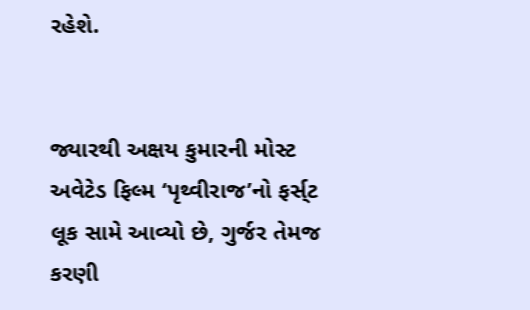રહેશે.


જ્યારથી અક્ષય કુમારની મોસ્ટ અવેટેડ ફિલ્મ ‘પૃથ્વીરાજ’નો ફર્સ્‌ટ લૂક સામે આવ્યો છે, ગુર્જર તેમજ કરણી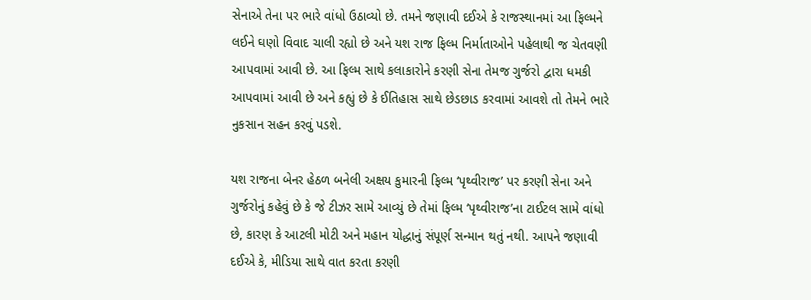સેનાએ તેના પર ભારે વાંધો ઉઠાવ્યો છે. તમને જણાવી દઈએ કે રાજસ્થાનમાં આ ફિલ્મને લઈને ઘણો વિવાદ ચાલી રહ્યો છે અને યશ રાજ ફિલ્મ નિર્માતાઓને પહેલાથી જ ચેતવણી આપવામાં આવી છે. આ ફિલ્મ સાથે કલાકારોને કરણી સેના તેમજ ગુર્જરો દ્વારા ધમકી આપવામાં આવી છે અને કહ્યું છે કે ઈતિહાસ સાથે છેડછાડ કરવામાં આવશે તો તેમને ભારે નુકસાન સહન કરવું પડશે.

યશ રાજના બેનર હેઠળ બનેલી અક્ષય કુમારની ફિલ્મ ‘પૃથ્વીરાજ’ પર કરણી સેના અને ગુર્જરોનું કહેવું છે કે જે ટીઝર સામે આવ્યું છે તેમાં ફિલ્મ ‘પૃથ્વીરાજ’ના ટાઈટલ સામે વાંધો છે, કારણ કે આટલી મોટી અને મહાન યોદ્ધાનું સંપૂર્ણ સન્માન થતું નથી. આપને જણાવી દઈએ કે, મીડિયા સાથે વાત કરતા કરણી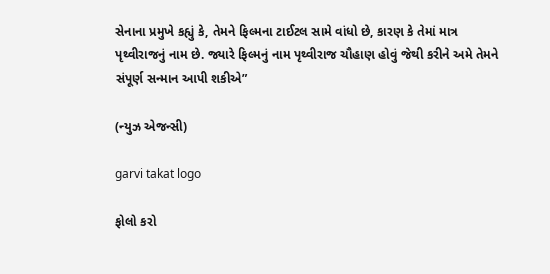સેનાના પ્રમુખે કહ્યું કે, તેમને ફિલ્મના ટાઈટલ સામે વાંધો છે, કારણ કે તેમાં માત્ર પૃથ્વીરાજનું નામ છે. જ્યારે ફિલ્મનું નામ પૃથ્વીરાજ ચૌહાણ હોવું જેથી કરીને અમે તેમને સંપૂર્ણ સન્માન આપી શકીએ”

(ન્યુઝ એજન્સી)

garvi takat logo

ફોલો કરો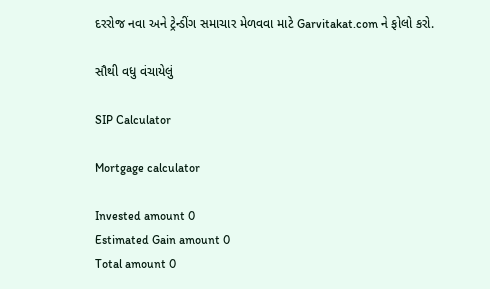દરરોજ નવા અને ટ્રેન્ડીંગ સમાચાર મેળવવા માટે Garvitakat.com ને ફોલો કરો.

સૌથી વધુ વંચાયેલું

SIP Calculator

Mortgage calculator

Invested amount 0
Estimated Gain amount 0
Total amount 0